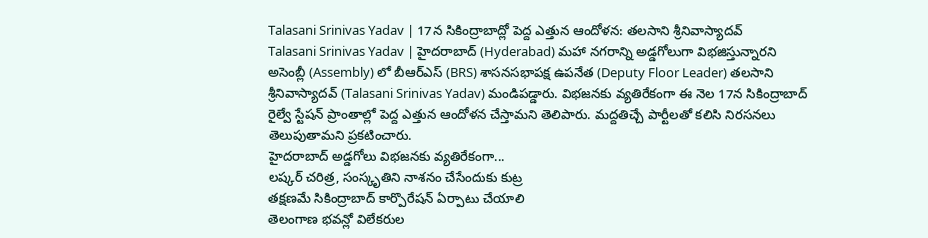Talasani Srinivas Yadav | 17న సికింద్రాబాద్లో పెద్ద ఎత్తున ఆందోళన: తలసాని శ్రీనివాస్యాదవ్
Talasani Srinivas Yadav | హైదరాబాద్ (Hyderabad) మహా నగరాన్ని అడ్డగోలుగా విభజిస్తున్నారని అసెంబ్లీ (Assembly) లో బీఆర్ఎస్ (BRS) శాసనసభాపక్ష ఉపనేత (Deputy Floor Leader) తలసాని శ్రీనివాస్యాదవ్ (Talasani Srinivas Yadav) మండిపడ్డారు. విభజనకు వ్యతిరేకంగా ఈ నెల 17న సికింద్రాబాద్ రైల్వే స్టేషన్ ప్రాంతాల్లో పెద్ద ఎత్తున ఆందోళన చేస్తామని తెలిపారు. మద్దతిచ్చే పార్టీలతో కలిసి నిరసనలు తెలుపుతామని ప్రకటించారు.
హైదరాబాద్ అడ్డగోలు విభజనకు వ్యతిరేకంగా...
లష్కర్ చరిత్ర, సంస్కృతిని నాశనం చేసేందుకు కుట్ర
తక్షణమే సికింద్రాబాద్ కార్పొరేషన్ ఏర్పాటు చేయాలి
తెలంగాణ భవన్లో విలేకరుల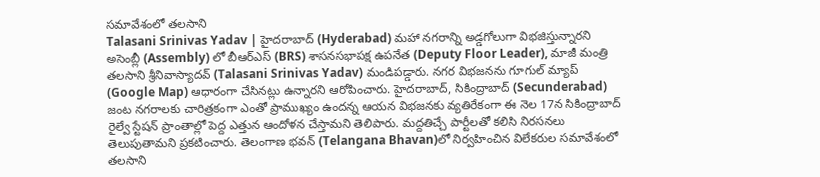సమావేశంలో తలసాని
Talasani Srinivas Yadav | హైదరాబాద్ (Hyderabad) మహా నగరాన్ని అడ్డగోలుగా విభజిస్తున్నారని అసెంబ్లీ (Assembly) లో బీఆర్ఎస్ (BRS) శాసనసభాపక్ష ఉపనేత (Deputy Floor Leader), మాజీ మంత్రి తలసాని శ్రీనివాస్యాదవ్ (Talasani Srinivas Yadav) మండిపడ్డారు. నగర విభజనను గూగుల్ మ్యాప్ (Google Map) ఆధారంగా చేసినట్లు ఉన్నారని ఆరోపించారు. హైదరాబాద్, సికింద్రాబాద్ (Secunderabad) జంట నగరాలకు చారిత్రకంగా ఎంతో ప్రాముఖ్యం ఉందన్న ఆయన విభజనకు వ్యతిరేకంగా ఈ నెల 17న సికింద్రాబాద్ రైల్వే స్టేషన్ ప్రాంతాల్లో పెద్ద ఎత్తున ఆందోళన చేస్తామని తెలిపారు. మద్దతిచ్చే పార్టీలతో కలిసి నిరసనలు తెలుపుతామని ప్రకటించారు. తెలంగాణ భవన్ (Telangana Bhavan)లో నిర్వహించిన విలేకరుల సమావేశంలో తలసాని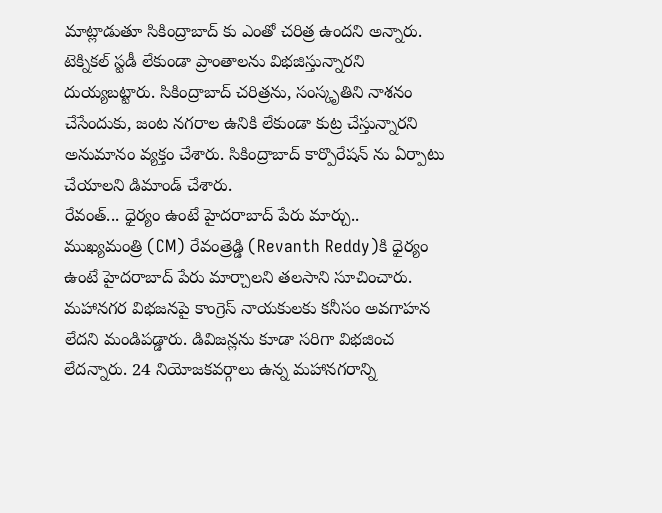మాట్లాడుతూ సికింద్రాబాద్ కు ఎంతో చరిత్ర ఉందని అన్నారు. టెక్నికల్ స్టడీ లేకుండా ప్రాంతాలను విభజిస్తున్నారని దుయ్యబట్టారు. సికింద్రాబాద్ చరిత్రను, సంస్కృతిని నాశనం చేసేందుకు, జంట నగరాల ఉనికి లేకుండా కుట్ర చేస్తున్నారని అనుమానం వ్యక్తం చేశారు. సికింద్రాబాద్ కార్పొరేషన్ ను ఏర్పాటు చేయాలని డిమాండ్ చేశారు.
రేవంత్... ధైర్యం ఉంటే హైదరాబాద్ పేరు మార్చు..
ముఖ్యమంత్రి (CM) రేవంత్రెడ్డి (Revanth Reddy)కి ధైర్యం ఉంటే హైదరాబాద్ పేరు మార్చాలని తలసాని సూచించారు. మహానగర విభజనపై కాంగ్రెస్ నాయకులకు కనీసం అవగాహన లేదని మండిపడ్డారు. డివిజన్లను కూడా సరిగా విభజించ లేదన్నారు. 24 నియోజకవర్గాలు ఉన్న మహానగరాన్ని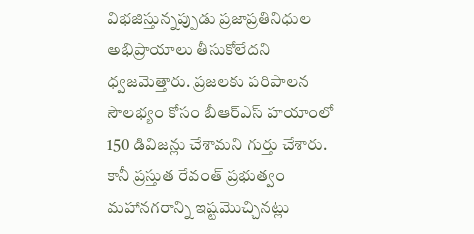విభజిస్తున్నప్పుడు ప్రజాప్రతినిధుల అభిప్రాయాలు తీసుకోలేదని ధ్వజమెత్తారు. ప్రజలకు పరిపాలన సౌలభ్యం కోసం బీఆర్ఎస్ హయాంలో 150 డివిజన్లు చేశామని గుర్తు చేశారు. కానీ ప్రస్తుత రేవంత్ ప్రభుత్వం మహానగరాన్ని ఇష్టమొచ్చినట్లు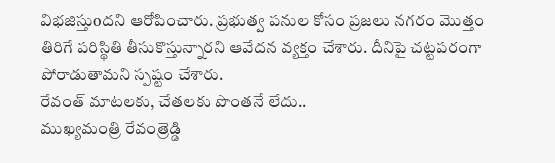విభజిస్తుoదని ఆరోపించారు. ప్రభుత్వ పనుల కోసం ప్రజలు నగరం మొత్తం తిరిగే పరిస్థితి తీసుకొస్తున్నారని ఆవేదన వ్యక్తం చేశారు. దీనిపై చట్టపరంగా పోరాడుతామని స్పష్టం చేశారు.
రేవంత్ మాటలకు, చేతలకు పొంతనే లేదు..
ముఖ్యమంత్రి రేవంత్రెడ్డి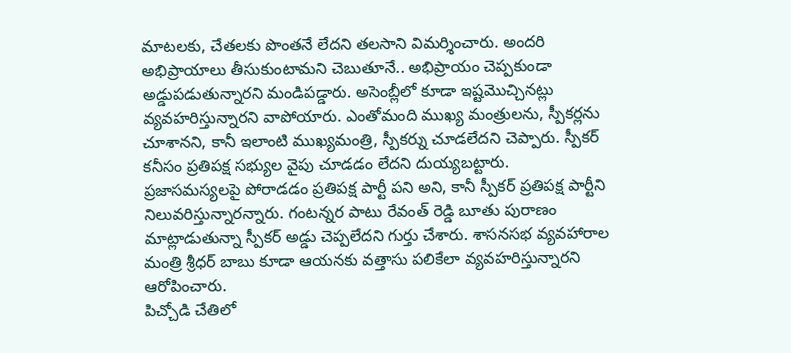మాటలకు, చేతలకు పొంతనే లేదని తలసాని విమర్శించారు. అందరి అభిప్రాయాలు తీసుకుంటామని చెబుతూనే.. అభిప్రాయం చెప్పకుండా అడ్డుపడుతున్నారని మండిపడ్డారు. అసెంబ్లీలో కూడా ఇష్టమొచ్చినట్లు వ్యవహరిస్తున్నారని వాపోయారు. ఎంతోమంది ముఖ్య మంత్రులను, స్పీకర్లను చూశానని, కానీ ఇలాంటి ముఖ్యమంత్రి, స్పీకర్ను చూడలేదని చెప్పారు. స్పీకర్ కనీసం ప్రతిపక్ష సభ్యుల వైపు చూడడం లేదని దుయ్యబట్టారు. ప్రజాసమస్యలపై పోరాడడం ప్రతిపక్ష పార్టీ పని అని, కానీ స్పీకర్ ప్రతిపక్ష పార్టీని నిలువరిస్తున్నారన్నారు. గంటన్నర పాటు రేవంత్ రెడ్డి బూతు పురాణం మాట్లాడుతున్నా స్పీకర్ అడ్డు చెప్పలేదని గుర్తు చేశారు. శాసనసభ వ్యవహారాల మంత్రి శ్రీధర్ బాబు కూడా ఆయనకు వత్తాసు పలికేలా వ్యవహరిస్తున్నారని ఆరోపించారు.
పిచ్చోడి చేతిలో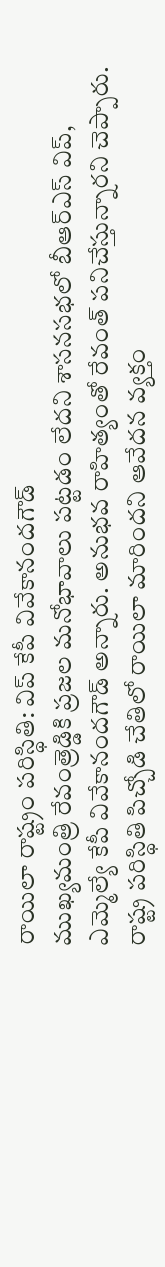రాయిలా రాష్ట్రం పరిస్థితి: విప్ కేపీ వివేకానందగౌడ్
ముఖ్యమంత్రి రేవంత్రెడ్డికి ప్రజల మనోభావాలు పట్టడం లేదని శాసనసభలో బీఆర్ఎస్ విప్, ఎమ్మెల్యే కేపీ వివేకానందగౌడ్ అన్నారు. అనుభవ రాహిత్యంతో రేవంత్ పనిచేస్తున్నారని చెప్పారు. రాష్ట్ర పరిస్థితి పిచ్చోడి చేతిలో రాయిలా మారిందని ఆవేదన వ్యక్తం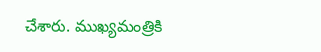చేశారు. ముఖ్యమంత్రికి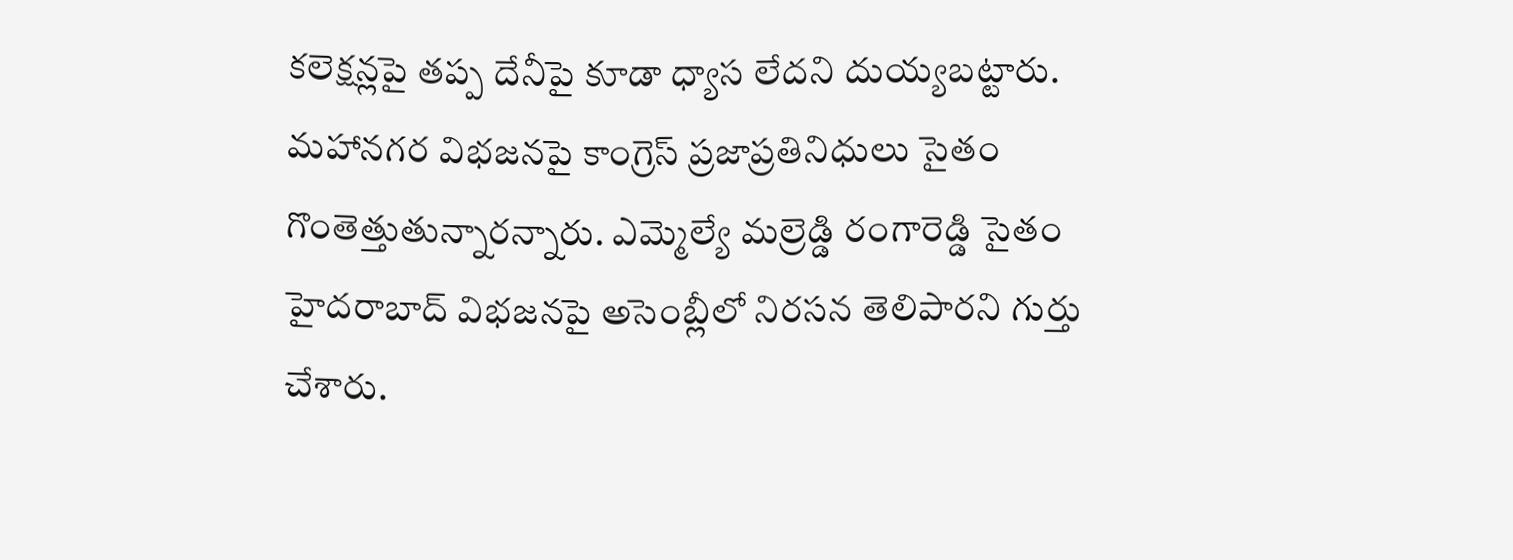కలెక్షన్లపై తప్ప దేనీపై కూడా ధ్యాస లేదని దుయ్యబట్టారు. మహానగర విభజనపై కాంగ్రెస్ ప్రజాప్రతినిధులు సైతం గొంతెత్తుతున్నారన్నారు. ఎమ్మెల్యే మల్రెడ్డి రంగారెడ్డి సైతం హైదరాబాద్ విభజనపై అసెంబ్లీలో నిరసన తెలిపారని గుర్తు చేశారు.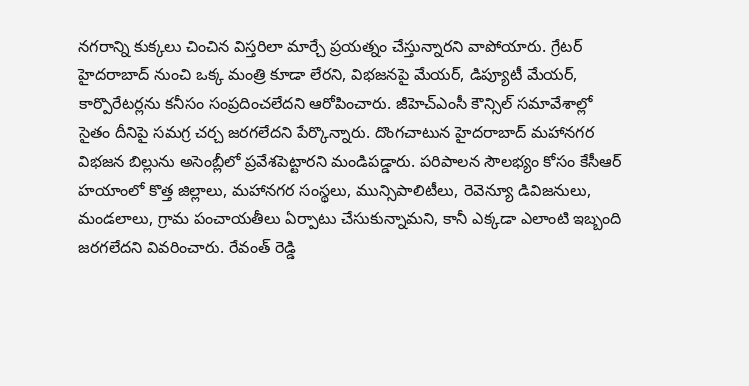నగరాన్ని కుక్కలు చించిన విస్తరిలా మార్చే ప్రయత్నం చేస్తున్నారని వాపోయారు. గ్రేటర్ హైదరాబాద్ నుంచి ఒక్క మంత్రి కూడా లేరని, విభజనపై మేయర్, డిప్యూటీ మేయర్, కార్పొరేటర్లను కనీసం సంప్రదించలేదని ఆరోపించారు. జీహెచ్ఎంసీ కౌన్సిల్ సమావేశాల్లో సైతం దీనిపై సమగ్ర చర్చ జరగలేదని పేర్కొన్నారు. దొంగచాటున హైదరాబాద్ మహానగర విభజన బిల్లును అసెంబ్లీలో ప్రవేశపెట్టారని మండిపడ్డారు. పరిపాలన సౌలభ్యం కోసం కేసీఆర్ హయాంలో కొత్త జిల్లాలు, మహానగర సంస్థలు, మున్సిపాలిటీలు, రెవెన్యూ డివిజనులు, మండలాలు, గ్రామ పంచాయతీలు ఏర్పాటు చేసుకున్నామని, కానీ ఎక్కడా ఎలాంటి ఇబ్బంది జరగలేదని వివరించారు. రేవంత్ రెడ్డి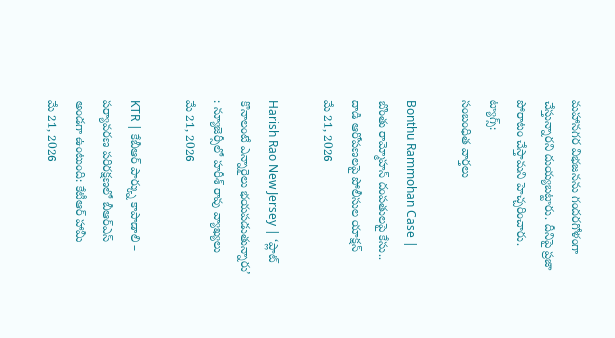మహానగర విభజనను గందరగోళంగా చేస్తున్నారని దుయ్యబట్టారు. దీనిపై ప్రజా పోరాటం చేస్తామని హెచ్చరించారు.
ట్యాగ్స్:
సంబంధిత వార్తలు

Bonthu Rammohan Case | బొంతు రామ్మోహన్ దంపతులపై కేసు.. దాడి ఆరోపణలపై పోలీసుల యాక్షన్
మే 21, 2026

Harish Rao New Jersey | ‘ప్లాట్ కొనాలంటే ఎన్నారైలు భయపడుతున్నారు’ : న్యూజెర్సీలో హరీశ్ రావు వ్యాఖ్యలు
మే 21, 2026

KTR | కేబీఆర్ పార్క్ను కాపాడాలి – పర్యావరణ పరిరక్షణలో బీఆర్ఎస్ అండగా ఉంటుంది: కేటీఆర్ హామీ
మే 21, 2026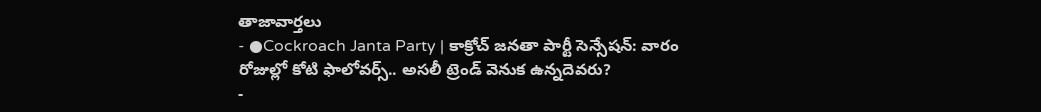తాజావార్తలు
- ●Cockroach Janta Party | కాక్రోచ్ జనతా పార్టీ సెన్సేషన్: వారం రోజుల్లో కోటి ఫాలోవర్స్.. అసలీ ట్రెండ్ వెనుక ఉన్నదెవరు?
-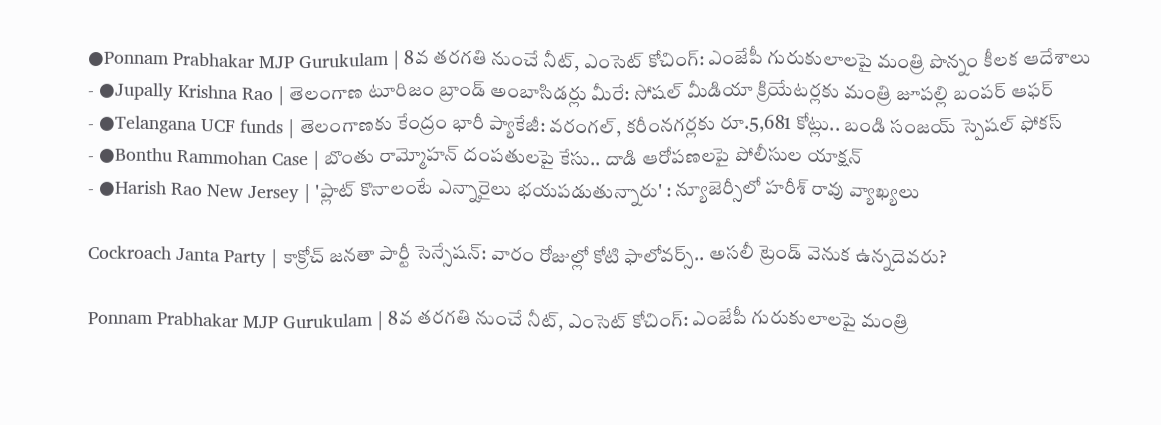●Ponnam Prabhakar MJP Gurukulam | 8వ తరగతి నుంచే నీట్, ఎంసెట్ కోచింగ్: ఎంజేపీ గురుకులాలపై మంత్రి పొన్నం కీలక ఆదేశాలు
- ●Jupally Krishna Rao | తెలంగాణ టూరిజం బ్రాండ్ అంబాసిడర్లు మీరే: సోషల్ మీడియా క్రియేటర్లకు మంత్రి జూపల్లి బంపర్ ఆఫర్
- ●Telangana UCF funds | తెలంగాణకు కేంద్రం భారీ ప్యాకేజీ: వరంగల్, కరీంనగర్లకు రూ.5,681 కోట్లు.. బండి సంజయ్ స్పెషల్ ఫోకస్
- ●Bonthu Rammohan Case | బొంతు రామ్మోహన్ దంపతులపై కేసు.. దాడి ఆరోపణలపై పోలీసుల యాక్షన్
- ●Harish Rao New Jersey | 'ప్లాట్ కొనాలంటే ఎన్నారైలు భయపడుతున్నారు' : న్యూజెర్సీలో హరీశ్ రావు వ్యాఖ్యలు

Cockroach Janta Party | కాక్రోచ్ జనతా పార్టీ సెన్సేషన్: వారం రోజుల్లో కోటి ఫాలోవర్స్.. అసలీ ట్రెండ్ వెనుక ఉన్నదెవరు?

Ponnam Prabhakar MJP Gurukulam | 8వ తరగతి నుంచే నీట్, ఎంసెట్ కోచింగ్: ఎంజేపీ గురుకులాలపై మంత్రి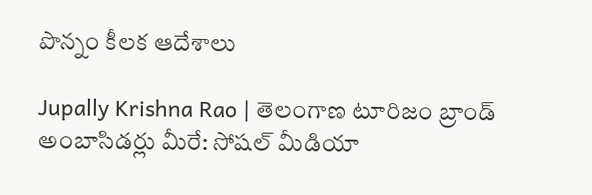పొన్నం కీలక ఆదేశాలు

Jupally Krishna Rao | తెలంగాణ టూరిజం బ్రాండ్ అంబాసిడర్లు మీరే: సోషల్ మీడియా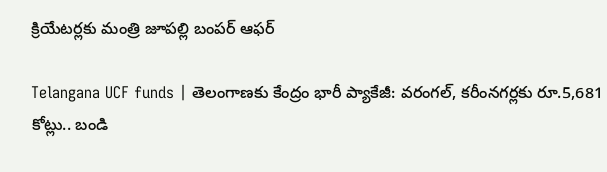క్రియేటర్లకు మంత్రి జూపల్లి బంపర్ ఆఫర్

Telangana UCF funds | తెలంగాణకు కేంద్రం భారీ ప్యాకేజీ: వరంగల్, కరీంనగర్లకు రూ.5,681 కోట్లు.. బండి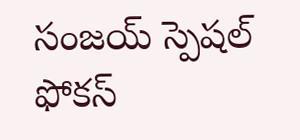సంజయ్ స్పెషల్ ఫోకస్